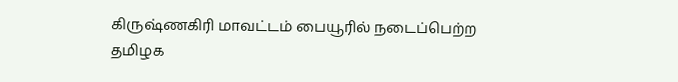கிருஷ்ணகிரி மாவட்டம் பையூரில் நடைப்பெற்ற தமிழக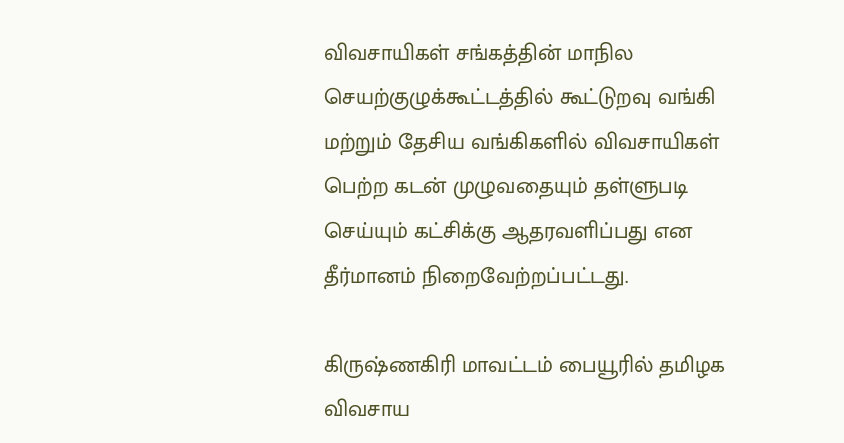விவசாயிகள் சங்கத்தின் மாநில செயற்குழுக்கூட்டத்தில் கூட்டுறவு வங்கி மற்றும் தேசிய வங்கிகளில் விவசாயிகள் பெற்ற கடன் முழுவதையும் தள்ளுபடி செய்யும் கட்சிக்கு ஆதரவளிப்பது என தீர்மானம் நிறைவேற்றப்பட்டது.

கிருஷ்ணகிரி மாவட்டம் பையூரில் தமிழக விவசாய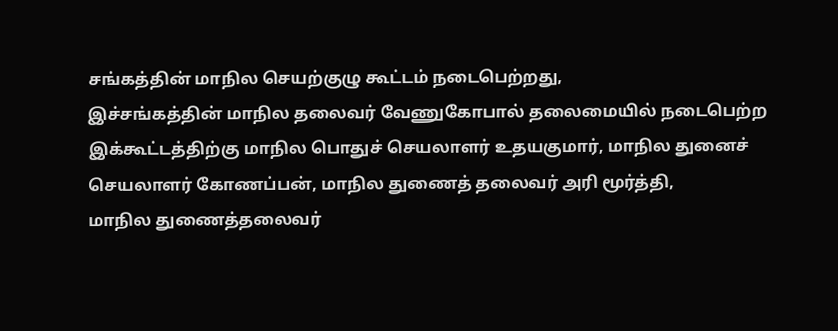சங்கத்தின் மாநில செயற்குழு கூட்டம் நடைபெற்றது,
இச்சங்கத்தின் மாநில தலைவர் வேணுகோபால் தலைமையில் நடைபெற்ற இக்கூட்டத்திற்கு மாநில பொதுச் செயலாளர் உதயகுமார், மாநில துனைச் செயலாளர் கோணப்பன், மாநில துணைத் தலைவர் அரி மூர்த்தி,
மாநில துணைத்தலைவர்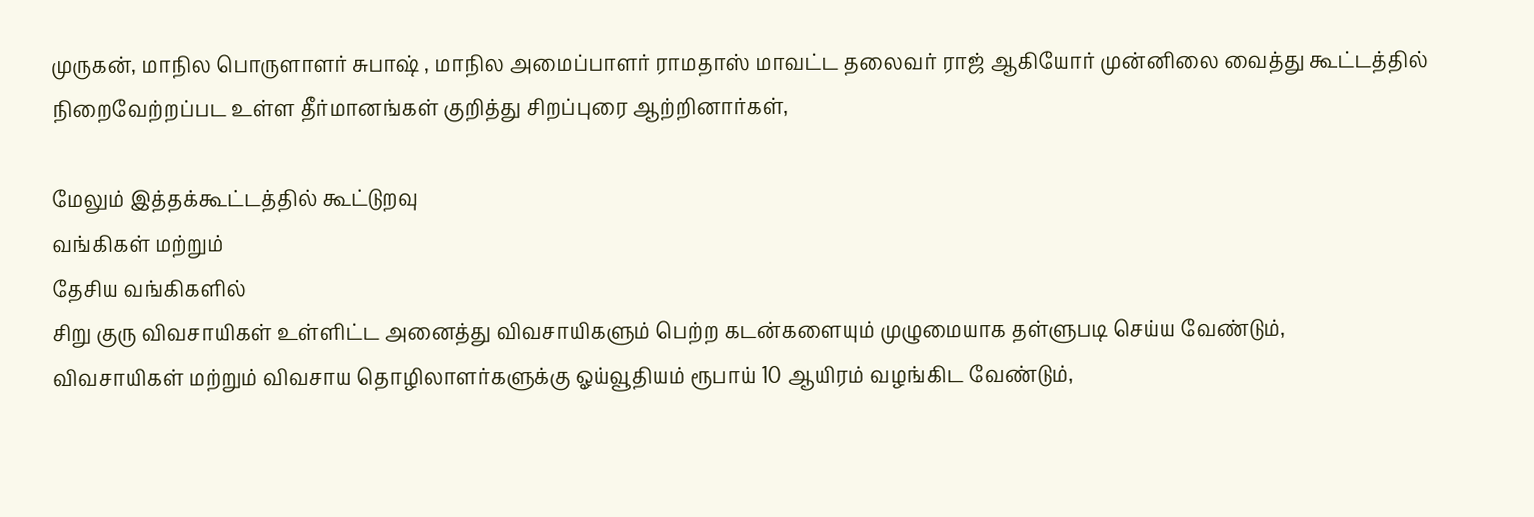முருகன், மாநில பொருளாளர் சுபாஷ் , மாநில அமைப்பாளர் ராமதாஸ் மாவட்ட தலைவர் ராஜ் ஆகியோர் முன்னிலை வைத்து கூட்டத்தில் நிறைவேற்றப்பட உள்ள தீர்மானங்கள் குறித்து சிறப்புரை ஆற்றினார்கள்,

மேலும் இத்தக்கூட்டத்தில் கூட்டுறவு
வங்கிகள் மற்றும்
தேசிய வங்கிகளில்
சிறு குரு விவசாயிகள் உள்ளிட்ட அனைத்து விவசாயிகளும் பெற்ற கடன்களையும் முழுமையாக தள்ளுபடி செய்ய வேண்டும்,
விவசாயிகள் மற்றும் விவசாய தொழிலாளர்களுக்கு ஓய்வூதியம் ரூபாய் 10 ஆயிரம் வழங்கிட வேண்டும்,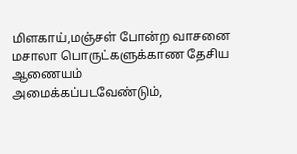மிளகாய்,மஞ்சள் போன்ற வாசனை மசாலா பொருட்களுக்காண தேசிய ஆணையம் அமைக்கப்படவேண்டும்,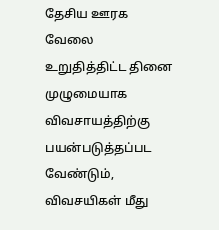தேசிய ஊரக வேலை உறுதித்திட்ட தினை முழுமையாக விவசாயத்திற்கு பயன்படுத்தப்பட வேண்டும், விவசயிகள் மீது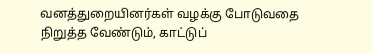வனத்துறையினர்கள் வழக்கு போடுவதை நிறுத்த வேண்டும், காட்டுப்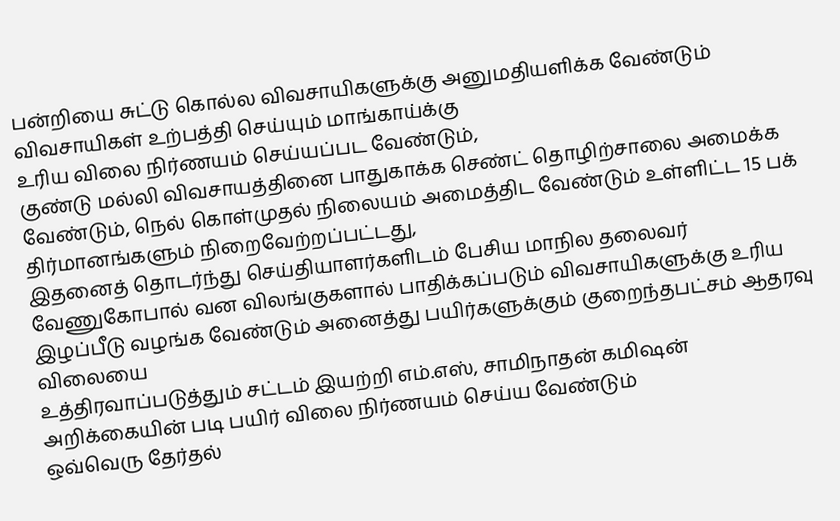பன்றியை சுட்டு கொல்ல விவசாயிகளுக்கு அனுமதியளிக்க வேண்டும்
விவசாயிகள் உற்பத்தி செய்யும் மாங்காய்க்கு
உரிய விலை நிர்ணயம் செய்யப்பட வேண்டும்,
குண்டு மல்லி விவசாயத்தினை பாதுகாக்க செண்ட் தொழிற்சாலை அமைக்க வேண்டும், நெல் கொள்முதல் நிலையம் அமைத்திட வேண்டும் உள்ளிட்ட 15 பக் திர்மானங்களும் நிறைவேற்றப்பட்டது,
இதனைத் தொடர்ந்து செய்தியாளர்களிடம் பேசிய மாநில தலைவர் வேணுகோபால் வன விலங்குகளால் பாதிக்கப்படும் விவசாயிகளுக்கு உரிய இழப்பீடு வழங்க வேண்டும் அனைத்து பயிர்களுக்கும் குறைந்தபட்சம் ஆதரவு விலையை
உத்திரவாப்படுத்தும் சட்டம் இயற்றி எம்.எஸ், சாமிநாதன் கமிஷன் அறிக்கையின் படி பயிர் விலை நிர்ணயம் செய்ய வேண்டும்
ஒவ்வெரு தேர்தல்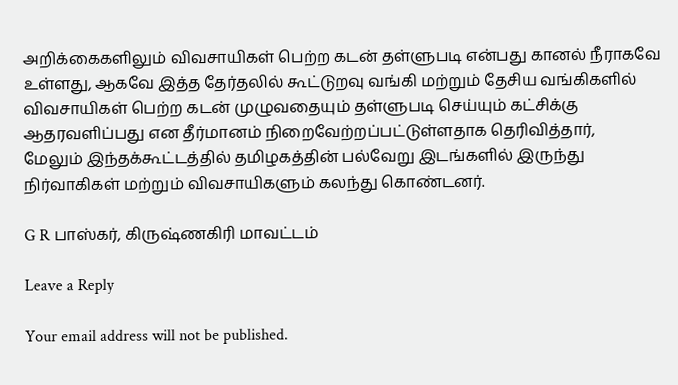அறிக்கைகளிலும் விவசாயிகள் பெற்ற கடன் தள்ளுபடி என்பது கானல் நீராகவே உள்ளது, ஆகவே இத்த தேர்தலில் கூட்டுறவு வங்கி மற்றும் தேசிய வங்கிகளில் விவசாயிகள் பெற்ற கடன் முழுவதையும் தள்ளுபடி செய்யும் கட்சிக்கு ஆதரவளிப்பது என தீர்மானம் நிறைவேற்றப்பட்டுள்ளதாக தெரிவித்தார்,
மேலும் இந்தக்கூட்டத்தில் தமிழகத்தின் பல்வேறு இடங்களில் இருந்து நிர்வாகிகள் மற்றும் விவசாயிகளும் கலந்து கொண்டனர்.

G R பாஸ்கர், கிருஷ்ணகிரி மாவட்டம்

Leave a Reply

Your email address will not be published.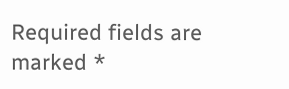Required fields are marked *